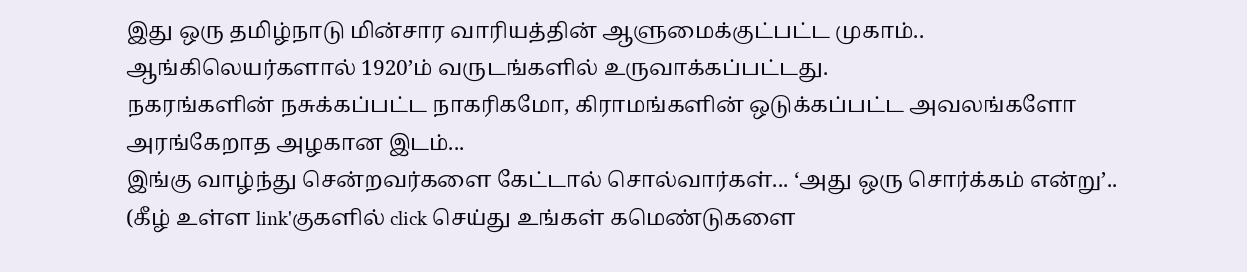இது ஒரு தமிழ்நாடு மின்சார வாரியத்தின் ஆளுமைக்குட்பட்ட முகாம்..
ஆங்கிலெயர்களால் 1920’ம் வருடங்களில் உருவாக்கப்பட்டது.
நகரங்களின் நசுக்கப்பட்ட நாகரிகமோ, கிராமங்களின் ஒடுக்கப்பட்ட அவலங்களோ அரங்கேறாத அழகான இடம்...
இங்கு வாழ்ந்து சென்றவர்களை கேட்டால் சொல்வார்கள்... ‘அது ஒரு சொர்க்கம் என்று’..
(கீழ் உள்ள link'குகளில் click செய்து உங்கள் கமெண்டுகளை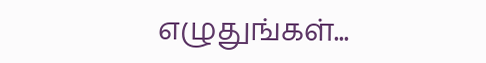எழுதுங்கள்...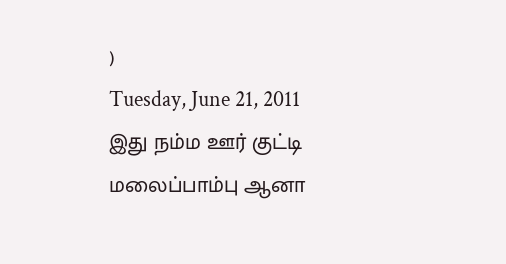)
Tuesday, June 21, 2011
இது நம்ம ஊர் குட்டி மலைப்பாம்பு ஆனா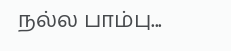நல்ல பாம்பு...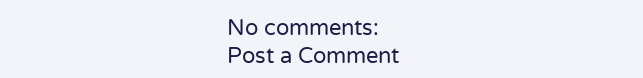No comments:
Post a Comment